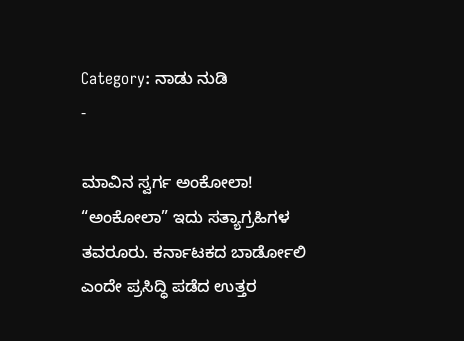Category: ನಾಡು ನುಡಿ
-

ಮಾವಿನ ಸ್ವರ್ಗ ಅಂಕೋಲಾ!
“ಅಂಕೋಲಾ” ಇದು ಸತ್ಯಾಗ್ರಹಿಗಳ ತವರೂರು. ಕರ್ನಾಟಕದ ಬಾರ್ಡೋಲಿ ಎಂದೇ ಪ್ರಸಿದ್ಧಿ ಪಡೆದ ಉತ್ತರ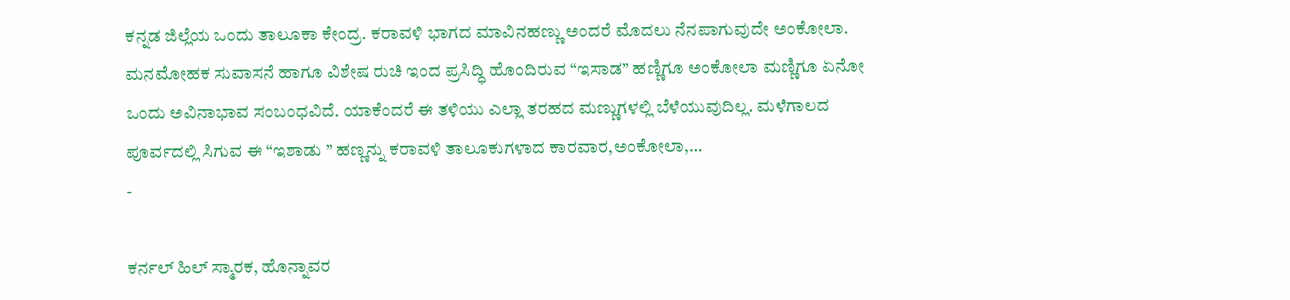ಕನ್ನಡ ಜಿಲ್ಲೆಯ ಒಂದು ತಾಲೂಕಾ ಕೇಂದ್ರ. ಕರಾವಳಿ ಭಾಗದ ಮಾವಿನಹಣ್ಣು ಅಂದರೆ ಮೊದಲು ನೆನಪಾಗುವುದೇ ಅಂಕೋಲಾ. ಮನಮೋಹಕ ಸುವಾಸನೆ ಹಾಗೂ ವಿಶೇಷ ರುಚಿ ಇಂದ ಪ್ರಸಿದ್ಧಿ ಹೊಂದಿರುವ “ಇಸಾಡ” ಹಣ್ಣಿಗೂ ಅಂಕೋಲಾ ಮಣ್ಣಿಗೂ ಏನೋ ಒಂದು ಅವಿನಾಭಾವ ಸಂಬಂಧವಿದೆ. ಯಾಕೆಂದರೆ ಈ ತಳಿಯು ಎಲ್ಲಾ ತರಹದ ಮಣ್ಣುಗಳಲ್ಲಿ ಬೆಳೆಯುವುದಿಲ್ಲ. ಮಳೆಗಾಲದ ಪೂರ್ವದಲ್ಲಿ ಸಿಗುವ ಈ “ಇಶಾಡು ” ಹಣ್ಣನ್ನು ಕರಾವಳಿ ತಾಲೂಕುಗಳಾದ ಕಾರವಾರ,ಅಂಕೋಲಾ,…
-

ಕರ್ನಲ್ ಹಿಲ್ ಸ್ಮಾರಕ, ಹೊನ್ನಾವರ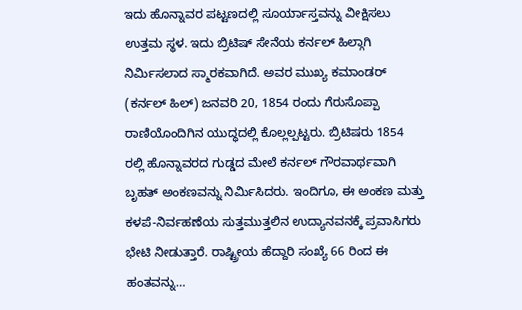ಇದು ಹೊನ್ನಾವರ ಪಟ್ಟಣದಲ್ಲಿ ಸೂರ್ಯಾಸ್ತವನ್ನು ವೀಕ್ಷಿಸಲು ಉತ್ತಮ ಸ್ಥಳ. ಇದು ಬ್ರಿಟಿಷ್ ಸೇನೆಯ ಕರ್ನಲ್ ಹಿಲ್ಗಾಗಿ ನಿರ್ಮಿಸಲಾದ ಸ್ಮಾರಕವಾಗಿದೆ. ಅವರ ಮುಖ್ಯ ಕಮಾಂಡರ್ (ಕರ್ನಲ್ ಹಿಲ್) ಜನವರಿ 20, 1854 ರಂದು ಗೆರುಸೊಪ್ಪಾ ರಾಣಿಯೊಂದಿಗಿನ ಯುದ್ಧದಲ್ಲಿ ಕೊಲ್ಲಲ್ಪಟ್ಟರು. ಬ್ರಿಟಿಷರು 1854 ರಲ್ಲಿ ಹೊನ್ನಾವರದ ಗುಡ್ಡದ ಮೇಲೆ ಕರ್ನಲ್ ಗೌರವಾರ್ಥವಾಗಿ ಬೃಹತ್ ಅಂಕಣವನ್ನು ನಿರ್ಮಿಸಿದರು. ಇಂದಿಗೂ, ಈ ಅಂಕಣ ಮತ್ತು ಕಳಪೆ-ನಿರ್ವಹಣೆಯ ಸುತ್ತಮುತ್ತಲಿನ ಉದ್ಯಾನವನಕ್ಕೆ ಪ್ರವಾಸಿಗರು ಭೇಟಿ ನೀಡುತ್ತಾರೆ. ರಾಷ್ಟ್ರೀಯ ಹೆದ್ದಾರಿ ಸಂಖ್ಯೆ 66 ರಿಂದ ಈ ಹಂತವನ್ನು…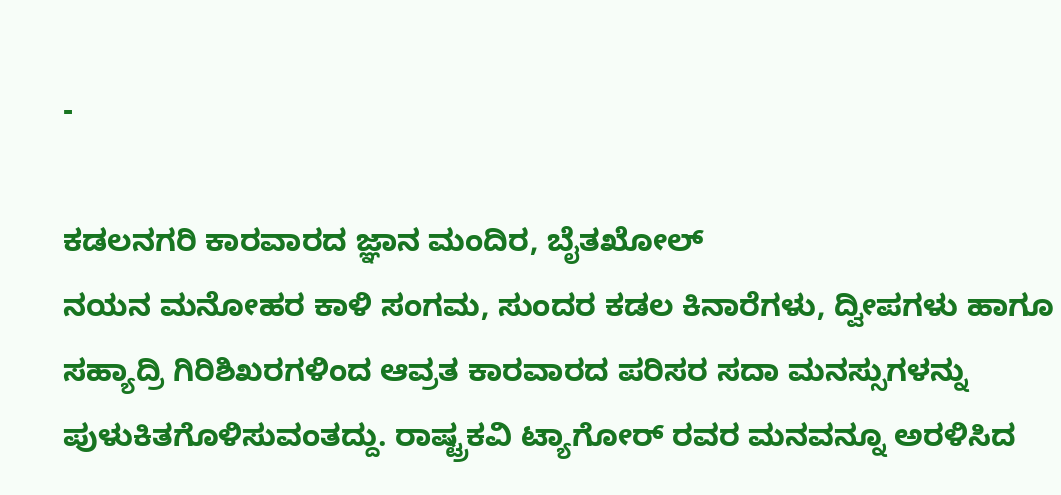-

ಕಡಲನಗರಿ ಕಾರವಾರದ ಜ್ಞಾನ ಮಂದಿರ, ಬೈತಖೋಲ್
ನಯನ ಮನೋಹರ ಕಾಳಿ ಸಂಗಮ, ಸುಂದರ ಕಡಲ ಕಿನಾರೆಗಳು, ದ್ವೀಪಗಳು ಹಾಗೂ ಸಹ್ಯಾದ್ರಿ ಗಿರಿಶಿಖರಗಳಿಂದ ಆವ್ರತ ಕಾರವಾರದ ಪರಿಸರ ಸದಾ ಮನಸ್ಸುಗಳನ್ನು ಪುಳುಕಿತಗೊಳಿಸುವಂತದ್ದು. ರಾಷ್ಟ್ರಕವಿ ಟ್ಯಾಗೋರ್ ರವರ ಮನವನ್ನೂ ಅರಳಿಸಿದ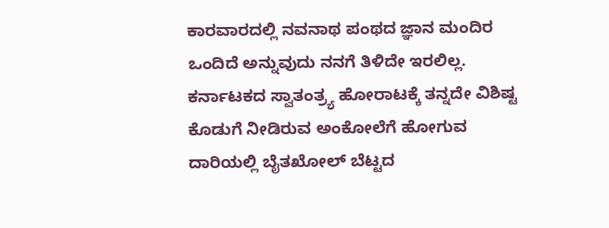ಕಾರವಾರದಲ್ಲಿ ನವನಾಥ ಪಂಥದ ಜ್ಞಾನ ಮಂದಿರ ಒಂದಿದೆ ಅನ್ನುವುದು ನನಗೆ ತಿಳಿದೇ ಇರಲಿಲ್ಲ. ಕರ್ನಾಟಕದ ಸ್ವಾತಂತ್ರ್ಯ ಹೋರಾಟಕ್ಕೆ ತನ್ನದೇ ವಿಶಿಷ್ಟ ಕೊಡುಗೆ ನೀಡಿರುವ ಅಂಕೋಲೆಗೆ ಹೋಗುವ ದಾರಿಯಲ್ಲಿ ಬೈತಖೋಲ್ ಬೆಟ್ಟದ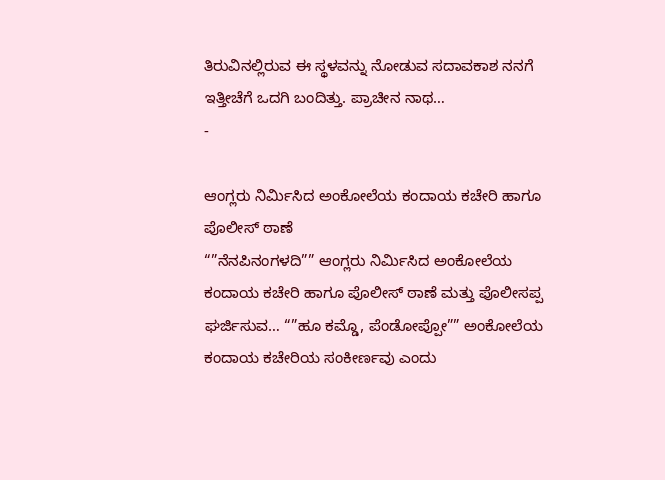ತಿರುವಿನಲ್ಲಿರುವ ಈ ಸ್ಥಳವನ್ನು ನೋಡುವ ಸದಾವಕಾಶ ನನಗೆ ಇತ್ತೀಚೆಗೆ ಒದಗಿ ಬಂದಿತ್ತು. ಪ್ರಾಚೀನ ನಾಥ…
-

ಆಂಗ್ಲರು ನಿರ್ಮಿಸಿದ ಅಂಕೋಲೆಯ ಕಂದಾಯ ಕಚೇರಿ ಹಾಗೂ ಪೊಲೀಸ್ ಠಾಣೆ
“”ನೆನಪಿನಂಗಳದಿ”” ಆಂಗ್ಲರು ನಿರ್ಮಿಸಿದ ಅಂಕೋಲೆಯ ಕಂದಾಯ ಕಚೇರಿ ಹಾಗೂ ಪೊಲೀಸ್ ಠಾಣೆ ಮತ್ತು ಪೊಲೀಸಪ್ಪ ಘರ್ಜಿಸುವ… “”ಹೂ ಕಮ್ಡೊ, ಪೆಂಡೋಪ್ಪೋ”” ಅಂಕೋಲೆಯ ಕಂದಾಯ ಕಚೇರಿಯ ಸಂಕೀರ್ಣವು ಎಂದು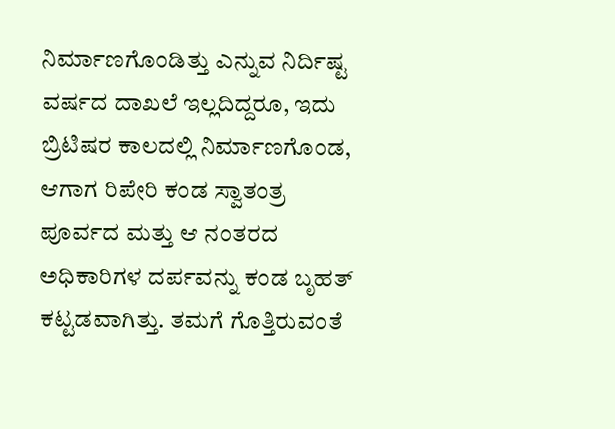ನಿರ್ಮಾಣಗೊಂಡಿತ್ತು ಎನ್ನುವ ನಿರ್ದಿಷ್ಟ ವರ್ಷದ ದಾಖಲೆ ಇಲ್ಲದಿದ್ದರೂ, ಇದು ಬ್ರಿಟಿಷರ ಕಾಲದಲ್ಲಿ ನಿರ್ಮಾಣಗೊಂಡ, ಆಗಾಗ ರಿಪೇರಿ ಕಂಡ ಸ್ವಾತಂತ್ರ ಪೂರ್ವದ ಮತ್ತು ಆ ನಂತರದ ಅಧಿಕಾರಿಗಳ ದರ್ಪವನ್ನು ಕಂಡ ಬೃಹತ್ ಕಟ್ಟಡವಾಗಿತ್ತು. ತಮಗೆ ಗೊತ್ತಿರುವಂತೆ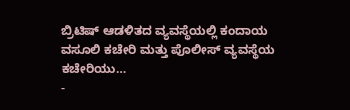ಬ್ರಿಟಿಷ್ ಆಡಳಿತದ ವ್ಯವಸ್ಥೆಯಲ್ಲಿ ಕಂದಾಯ ವಸೂಲಿ ಕಚೇರಿ ಮತ್ತು ಪೊಲೀಸ್ ವ್ಯವಸ್ಥೆಯ ಕಚೇರಿಯು…
-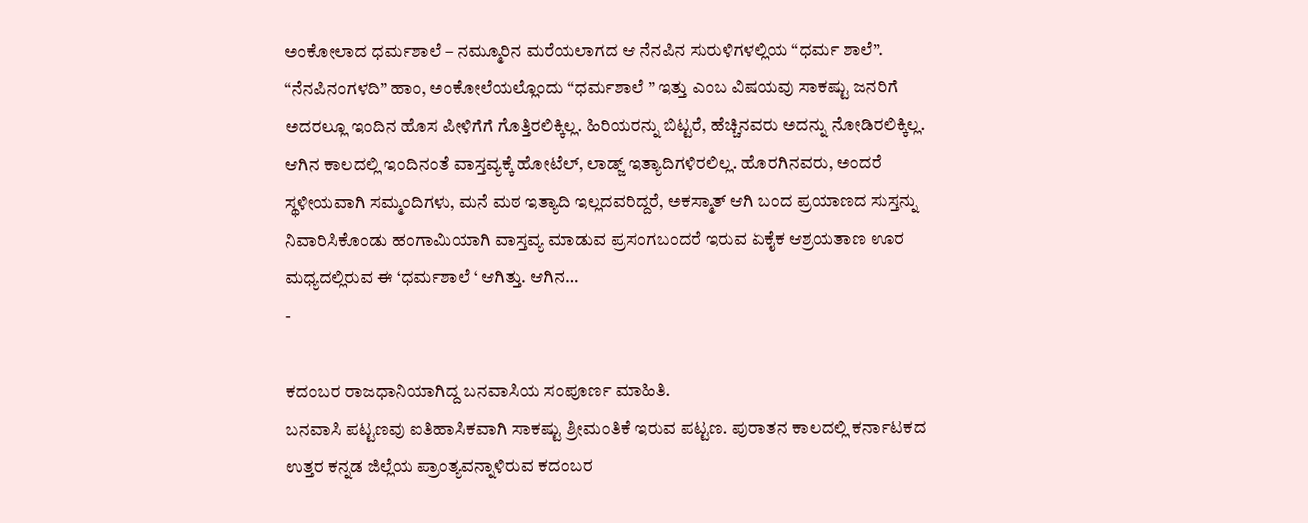ಅಂಕೋಲಾದ ಧರ್ಮಶಾಲೆ – ನಮ್ಮೂರಿನ ಮರೆಯಲಾಗದ ಆ ನೆನಪಿನ ಸುರುಳಿಗಳಲ್ಲಿಯ “ಧರ್ಮ ಶಾಲೆ”.
“ನೆನಪಿನಂಗಳದಿ” ಹಾಂ, ಅಂಕೋಲೆಯಲ್ಲೊಂದು “ಧರ್ಮಶಾಲೆ ” ಇತ್ತು ಎಂಬ ವಿಷಯವು ಸಾಕಷ್ಟು ಜನರಿಗೆ ಅದರಲ್ಲೂ ಇಂದಿನ ಹೊಸ ಪೀಳಿಗೆಗೆ ಗೊತ್ತಿರಲಿಕ್ಕಿಲ್ಲ. ಹಿರಿಯರನ್ನು ಬಿಟ್ಟರೆ, ಹೆಚ್ಚಿನವರು ಅದನ್ನು ನೋಡಿರಲಿಕ್ಕಿಲ್ಲ. ಆಗಿನ ಕಾಲದಲ್ಲಿ ಇಂದಿನಂತೆ ವಾಸ್ತವ್ಯಕ್ಕೆ ಹೋಟೆಲ್, ಲಾಡ್ಜ್ ಇತ್ಯಾದಿಗಳಿರಲಿಲ್ಲ. ಹೊರಗಿನವರು, ಅಂದರೆ ಸ್ಥಳೀಯವಾಗಿ ಸಮ್ಮಂದಿಗಳು, ಮನೆ ಮಠ ಇತ್ಯಾದಿ ಇಲ್ಲದವರಿದ್ದರೆ, ಅಕಸ್ಮಾತ್ ಆಗಿ ಬಂದ ಪ್ರಯಾಣದ ಸುಸ್ತನ್ನು ನಿವಾರಿಸಿಕೊಂಡು ಹಂಗಾಮಿಯಾಗಿ ವಾಸ್ತವ್ಯ ಮಾಡುವ ಪ್ರಸಂಗಬಂದರೆ ಇರುವ ಏಕೈಕ ಆಶ್ರಯತಾಣ ಊರ ಮಧ್ಯದಲ್ಲಿರುವ ಈ ‘ಧರ್ಮಶಾಲೆ ‘ ಆಗಿತ್ತು. ಆಗಿನ…
-

ಕದಂಬರ ರಾಜಧಾನಿಯಾಗಿದ್ದ ಬನವಾಸಿಯ ಸಂಪೂರ್ಣ ಮಾಹಿತಿ.
ಬನವಾಸಿ ಪಟ್ಟಣವು ಐತಿಹಾಸಿಕವಾಗಿ ಸಾಕಷ್ಟು ಶ್ರೀಮಂತಿಕೆ ಇರುವ ಪಟ್ಟಣ. ಪುರಾತನ ಕಾಲದಲ್ಲಿ ಕರ್ನಾಟಕದ ಉತ್ತರ ಕನ್ನಡ ಜಿಲ್ಲೆಯ ಪ್ರಾಂತ್ಯವನ್ನಾಳಿರುವ ಕದಂಬರ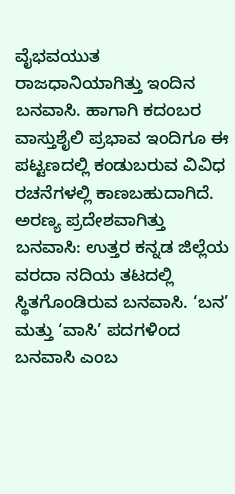ವೈಭವಯುತ ರಾಜಧಾನಿಯಾಗಿತ್ತು ಇಂದಿನ ಬನವಾಸಿ. ಹಾಗಾಗಿ ಕದಂಬರ ವಾಸ್ತುಶೈಲಿ ಪ್ರಭಾವ ಇಂದಿಗೂ ಈ ಪಟ್ಟಣದಲ್ಲಿ ಕಂಡುಬರುವ ವಿವಿಧ ರಚನೆಗಳಲ್ಲಿ ಕಾಣಬಹುದಾಗಿದೆ. ಅರಣ್ಯ ಪ್ರದೇಶವಾಗಿತ್ತು ಬನವಾಸಿ: ಉತ್ತರ ಕನ್ನಡ ಜಿಲ್ಲೆಯ ವರದಾ ನದಿಯ ತಟದಲ್ಲಿ ಸ್ಥಿತಗೊಂಡಿರುವ ಬನವಾಸಿ. ‘ಬನ’ ಮತ್ತು ‘ವಾಸಿ’ ಪದಗಳಿಂದ ಬನವಾಸಿ ಎಂಬ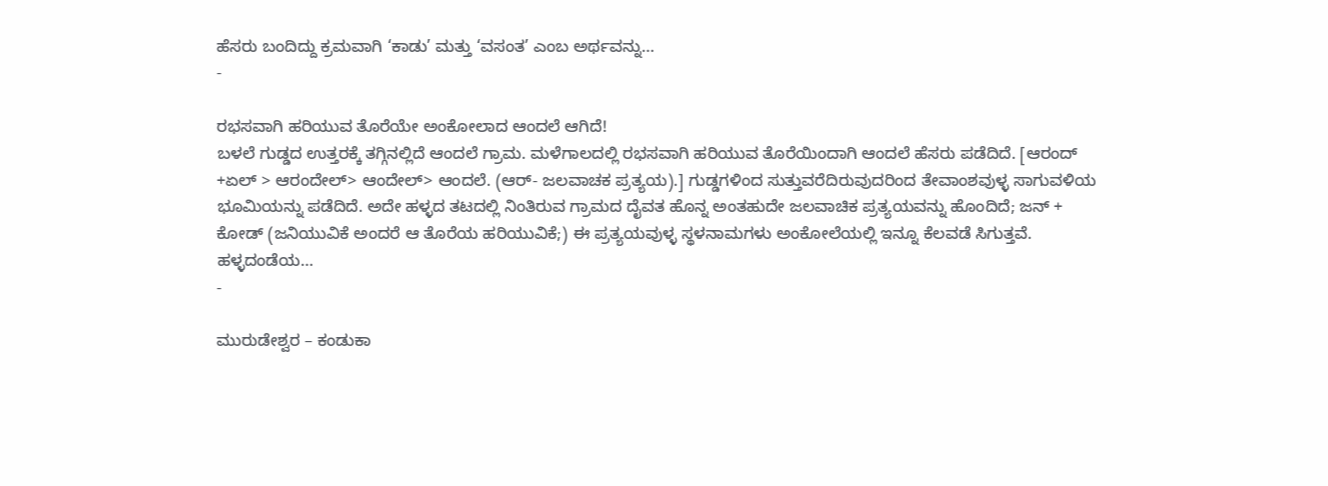ಹೆಸರು ಬಂದಿದ್ದು ಕ್ರಮವಾಗಿ ‘ಕಾಡು’ ಮತ್ತು ‘ವಸಂತ’ ಎಂಬ ಅರ್ಥವನ್ನು…
-

ರಭಸವಾಗಿ ಹರಿಯುವ ತೊರೆಯೇ ಅಂಕೋಲಾದ ಆಂದಲೆ ಆಗಿದೆ!
ಬಳಲೆ ಗುಡ್ಡದ ಉತ್ತರಕ್ಕೆ ತಗ್ಗಿನಲ್ಲಿದೆ ಆಂದಲೆ ಗ್ರಾಮ. ಮಳೆಗಾಲದಲ್ಲಿ ರಭಸವಾಗಿ ಹರಿಯುವ ತೊರೆಯಿಂದಾಗಿ ಆಂದಲೆ ಹೆಸರು ಪಡೆದಿದೆ. [ಆರಂದ್ +ಏಲ್ > ಆರಂದೇಲ್> ಆಂದೇಲ್> ಆಂದಲೆ. (ಆರ್- ಜಲವಾಚಕ ಪ್ರತ್ಯಯ).] ಗುಡ್ಡಗಳಿಂದ ಸುತ್ತುವರೆದಿರುವುದರಿಂದ ತೇವಾಂಶವುಳ್ಳ ಸಾಗುವಳಿಯ ಭೂಮಿಯನ್ನು ಪಡೆದಿದೆ. ಅದೇ ಹಳ್ಳದ ತಟದಲ್ಲಿ ನಿಂತಿರುವ ಗ್ರಾಮದ ದೈವತ ಹೊನ್ನ ಅಂತಹುದೇ ಜಲವಾಚಿಕ ಪ್ರತ್ಯಯವನ್ನು ಹೊಂದಿದೆ; ಜನ್ + ಕೋಡ್ (ಜನಿಯುವಿಕೆ ಅಂದರೆ ಆ ತೊರೆಯ ಹರಿಯುವಿಕೆ;) ಈ ಪ್ರತ್ಯಯವುಳ್ಳ ಸ್ಥಳನಾಮಗಳು ಅಂಕೋಲೆಯಲ್ಲಿ ಇನ್ನೂ ಕೆಲವಡೆ ಸಿಗುತ್ತವೆ. ಹಳ್ಳದಂಡೆಯ…
-

ಮುರುಡೇಶ್ವರ – ಕಂಡುಕಾ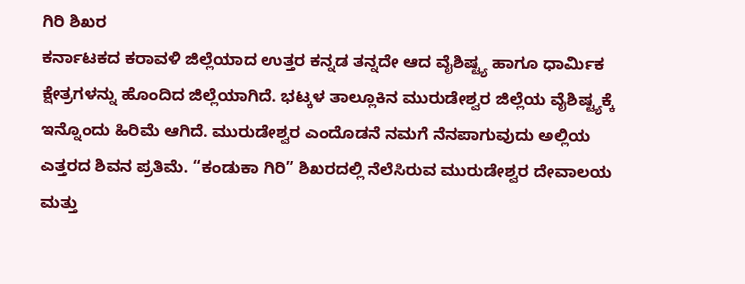ಗಿರಿ ಶಿಖರ
ಕರ್ನಾಟಕದ ಕರಾವಳಿ ಜಿಲ್ಲೆಯಾದ ಉತ್ತರ ಕನ್ನಡ ತನ್ನದೇ ಆದ ವೈಶಿಷ್ಟ್ಯ ಹಾಗೂ ಧಾರ್ಮಿಕ ಕ್ಷೇತ್ರಗಳನ್ನು ಹೊಂದಿದ ಜಿಲ್ಲೆಯಾಗಿದೆ. ಭಟ್ಕಳ ತಾಲ್ಲೂಕಿನ ಮುರುಡೇಶ್ವರ ಜಿಲ್ಲೆಯ ವೈಶಿಷ್ಟ್ಯಕ್ಕೆ ಇನ್ನೊಂದು ಹಿರಿಮೆ ಆಗಿದೆ. ಮುರುಡೇಶ್ವರ ಎಂದೊಡನೆ ನಮಗೆ ನೆನಪಾಗುವುದು ಅಲ್ಲಿಯ ಎತ್ತರದ ಶಿವನ ಪ್ರತಿಮೆ. “ಕಂಡುಕಾ ಗಿರಿ” ಶಿಖರದಲ್ಲಿ ನೆಲೆಸಿರುವ ಮುರುಡೇಶ್ವರ ದೇವಾಲಯ ಮತ್ತು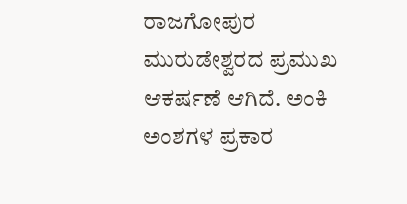ರಾಜಗೋಪುರ ಮುರುಡೇಶ್ವರದ ಪ್ರಮುಖ ಆಕರ್ಷಣೆ ಆಗಿದೆ. ಅಂಕಿ ಅಂಶಗಳ ಪ್ರಕಾರ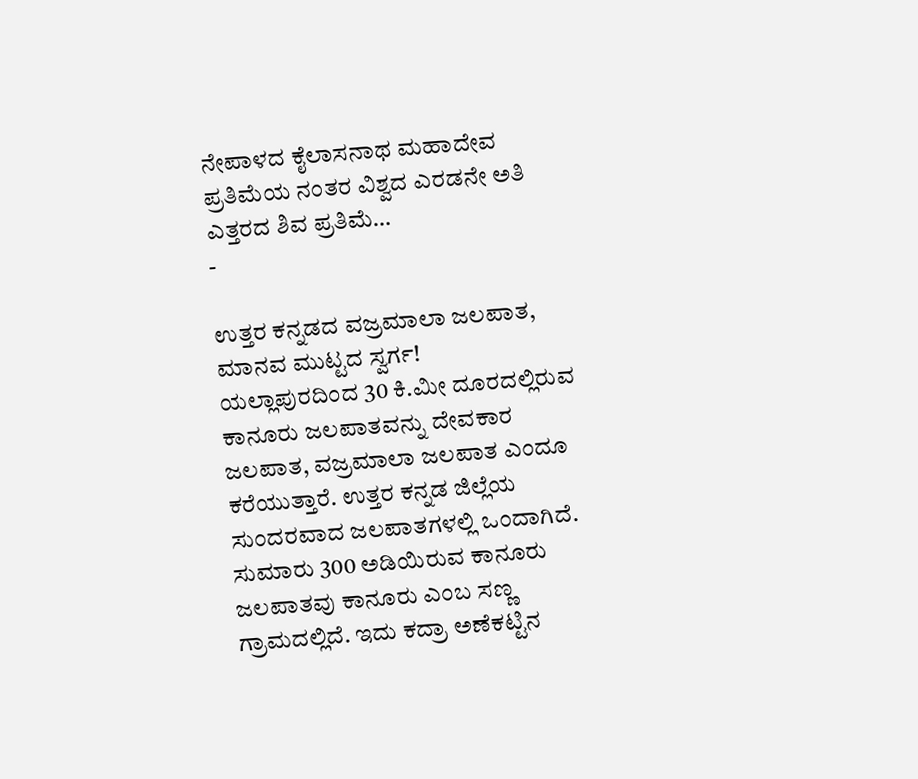ನೇಪಾಳದ ಕೈಲಾಸನಾಥ ಮಹಾದೇವ ಪ್ರತಿಮೆಯ ನಂತರ ವಿಶ್ವದ ಎರಡನೇ ಅತಿ ಎತ್ತರದ ಶಿವ ಪ್ರತಿಮೆ…
-

ಉತ್ತರ ಕನ್ನಡದ ವಜ್ರಮಾಲಾ ಜಲಪಾತ, ಮಾನವ ಮುಟ್ಟದ ಸ್ವರ್ಗ!
ಯಲ್ಲಾಪುರದಿಂದ 30 ಕಿ.ಮೀ ದೂರದಲ್ಲಿರುವ ಕಾನೂರು ಜಲಪಾತವನ್ನು ದೇವಕಾರ ಜಲಪಾತ, ವಜ್ರಮಾಲಾ ಜಲಪಾತ ಎಂದೂ ಕರೆಯುತ್ತಾರೆ. ಉತ್ತರ ಕನ್ನಡ ಜಿಲ್ಲೆಯ ಸುಂದರವಾದ ಜಲಪಾತಗಳಲ್ಲಿ ಒಂದಾಗಿದೆ. ಸುಮಾರು 300 ಅಡಿಯಿರುವ ಕಾನೂರು ಜಲಪಾತವು ಕಾನೂರು ಎಂಬ ಸಣ್ಣ ಗ್ರಾಮದಲ್ಲಿದೆ. ಇದು ಕದ್ರಾ ಅಣೆಕಟ್ಟಿನ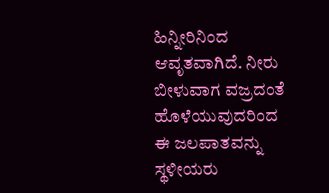ಹಿನ್ನೀರಿನಿಂದ ಆವೃತವಾಗಿದೆ. ನೀರು ಬೀಳುವಾಗ ವಜ್ರದಂತೆ ಹೊಳೆಯುವುದರಿಂದ ಈ ಜಲಪಾತವನ್ನು ಸ್ಥಳೀಯರು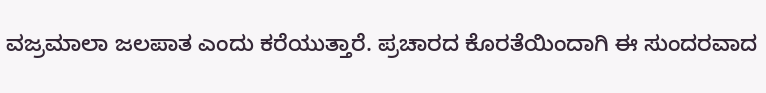ವಜ್ರಮಾಲಾ ಜಲಪಾತ ಎಂದು ಕರೆಯುತ್ತಾರೆ. ಪ್ರಚಾರದ ಕೊರತೆಯಿಂದಾಗಿ ಈ ಸುಂದರವಾದ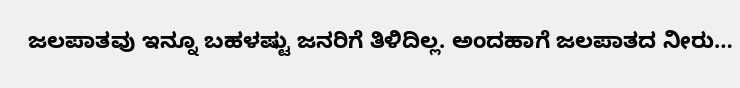ಜಲಪಾತವು ಇನ್ನೂ ಬಹಳಷ್ಟು ಜನರಿಗೆ ತಿಳಿದಿಲ್ಲ. ಅಂದಹಾಗೆ ಜಲಪಾತದ ನೀರು…